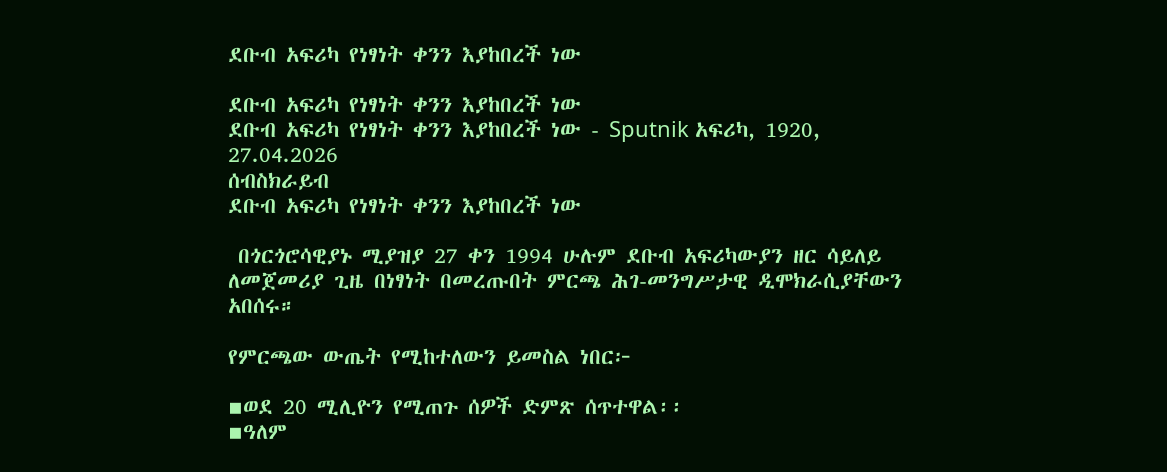ደቡብ አፍሪካ የነፃነት ቀንን እያከበረች ነው

ደቡብ አፍሪካ የነፃነት ቀንን እያከበረች ነው
ደቡብ አፍሪካ የነፃነት ቀንን እያከበረች ነው - Sputnik አፍሪካ, 1920, 27.04.2026
ሰብስክራይብ
ደቡብ አፍሪካ የነፃነት ቀንን እያከበረች ነው

 በጎርጎሮሳዊያኑ ሚያዝያ 27 ቀን 1994 ሁሉም ደቡብ አፍሪካውያን ዘር ሳይለይ ለመጀመሪያ ጊዜ በነፃነት በመረጡበት ምርጫ ሕገ-መንግሥታዊ ዲሞክራሲያቸውን አበሰሩ።

የምርጫው ውጤት የሚከተለውን ይመስል ነበር፦

▪ወደ 20 ሚሊዮን የሚጠጉ ሰዎች ድምጽ ሰጥተዋል፡፡
▪ዓለም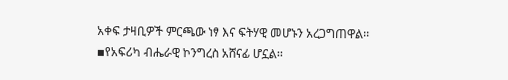አቀፍ ታዛቢዎች ምርጫው ነፃ እና ፍትሃዊ መሆኑን አረጋግጠዋል፡፡
▪የአፍሪካ ብሔራዊ ኮንግረስ አሸናፊ ሆኗል፡፡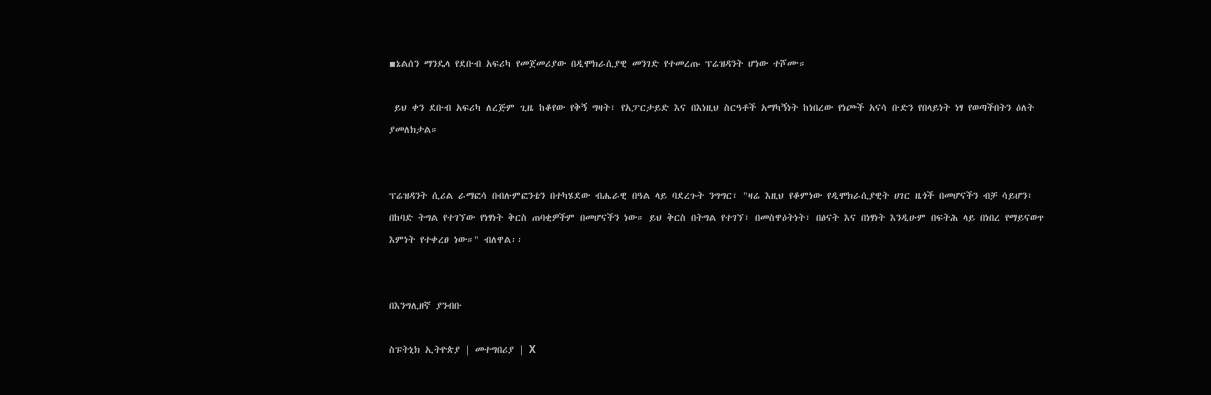▪ኔልሰን ማንዴላ የደቡብ አፍሪካ የመጀመሪያው በዲሞክራሲያዊ መንገድ የተመረጡ ፕሬዝዳንት ሆነው ተሾሙ።

 ይህ ቀን ደቡብ አፍሪካ ለረጅም ጊዜ ከቆየው የቅኝ ግዛት፣ የአፓርታይድ እና በእነዚህ ስርዓቶች አማካኝነት ከነበረው የነጮች አናሳ ቡድን የበላይነት ነፃ የወጣችበትን ዕለት ያመለክታል።


ፕሬዝዳንት ሲሪል ራማፎሳ በብሉምፎንቴን በተካሄደው ብሔራዊ በዓል ላይ ባደረጉት ንግግር፣ "ዛሬ እዚህ የቆምነው የዲሞክራሲያዊት ሀገር ዜጎች በመሆናችን ብቻ ሳይሆን፣ በከባድ ትግል የተገኘው የነፃነት ቅርስ ጠባቂዎችም በመሆናችን ነው። ይህ ቅርስ በትግል የተገኘ፣ በመስዋዕትነት፣ በፅናት እና በነፃነት እንዲሁም በፍትሕ ላይ በነበረ የማይናወጥ እምነት የተቀረፀ ነው።" ብለዋል፡፡


በእንግሊዘኛ ያንብቡ

ስፑትኒክ ኢትዮጵያ | መተግበሪያ | X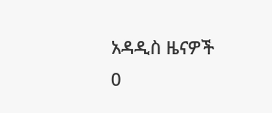አዳዲስ ዜናዎች
0